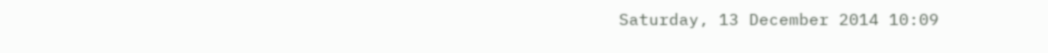Saturday, 13 December 2014 10:09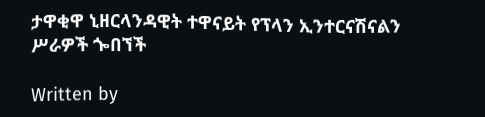ታዋቂዋ ኒዘርላንዳዊት ተዋናይት የፕላን ኢንተርናሽናልን ሥራዎች ጐበኘች

Written by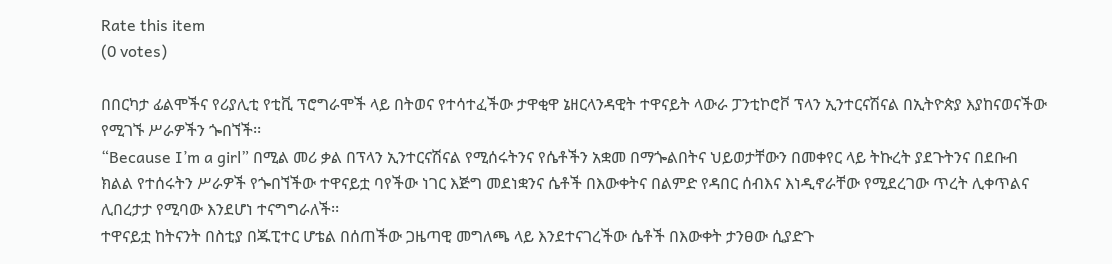Rate this item
(0 votes)

በበርካታ ፊልሞችና የሪያሊቲ የቲቪ ፕሮግራሞች ላይ በትወና የተሳተፈችው ታዋቂዋ ኔዘርላንዳዊት ተዋናይት ላውራ ፓንቲኮሮቮ ፕላን ኢንተርናሽናል በኢትዮጵያ እያከናወናችው የሚገኙ ሥራዎችን ጐበኘች፡፡
“Because I’m a girl” በሚል መሪ ቃል በፕላን ኢንተርናሽናል የሚሰሩትንና የሴቶችን አቋመ በማጐልበትና ህይወታቸውን በመቀየር ላይ ትኩረት ያደጉትንና በደቡብ ክልል የተሰሩትን ሥራዎች የጐበኘችው ተዋናይቷ ባየችው ነገር እጅግ መደነቋንና ሴቶች በእውቀትና በልምድ የዳበር ሰብእና እነዲኖራቸው የሚደረገው ጥረት ሊቀጥልና ሊበረታታ የሚባው እንደሆነ ተናግግራለች፡፡
ተዋናይቷ ከትናንት በስቲያ በጁፒተር ሆቴል በሰጠችው ጋዜጣዊ መግለጫ ላይ እንደተናገረችው ሴቶች በእውቀት ታንፀው ሲያድጉ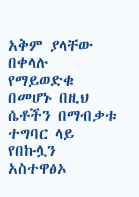አቅም ያላቸው በቀላሉ የማይወድቁ በመሆኑ በዚህ ሴቶችን በማብቃቱ ተግባር ላይ የበኩሏን አስተዋፅኦ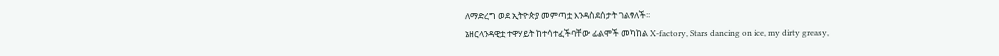ለማድረግ ወደ ኢትዮጵያ መምጣቷ እንዳስደሰታት ገልፃለች፡፡
ኔዘርላንዳዊቷ ተዋሃይት ከተሳተፈችባቸው ፊልሞች መካከል X-factory, Stars dancing on ice, my dirty greasy,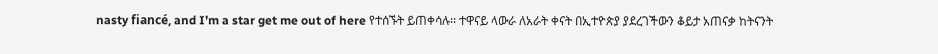nasty fiancé, and I’m a star get me out of here የተሰኙት ይጠቀሳሉ፡፡ ተዋናይ ላውራ ለአራት ቀናት በኢተዮጵያ ያደረገችውን ቆይታ አጠናቃ ከትናንት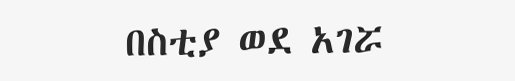በስቲያ ወደ አገሯ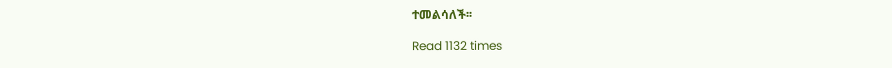ተመልሳለች፡፡

Read 1132 times